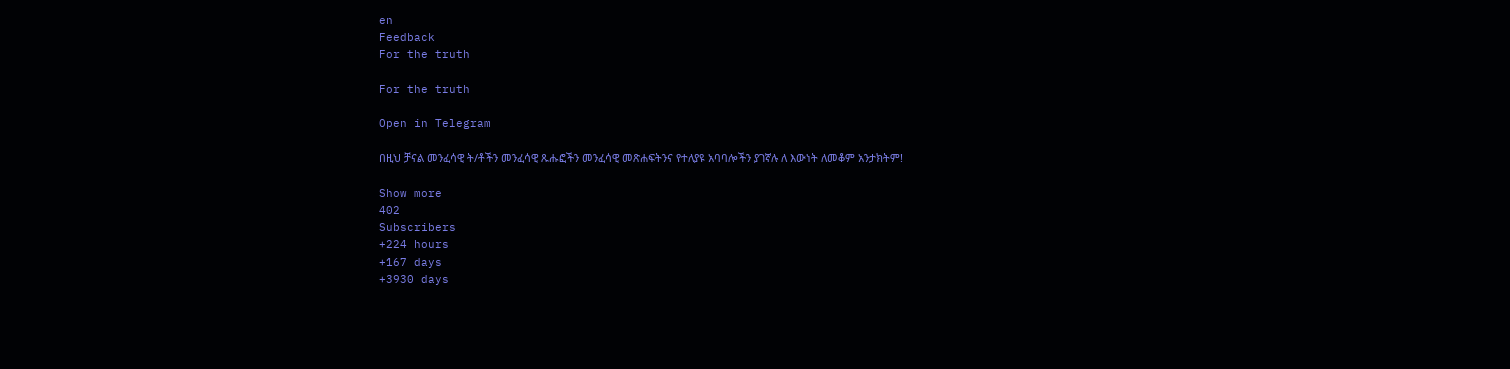en
Feedback
For the truth

For the truth

Open in Telegram

በዚህ ቻናል መንፈሳዊ ት/ቶችን መንፈሳዊ ጹሑፎችን መንፈሳዊ መጽሐፍትንና የተለያዩ አባባሎችን ያገኛሉ ለ እውነት ለመቆም አንታክትም!

Show more
402
Subscribers
+224 hours
+167 days
+3930 days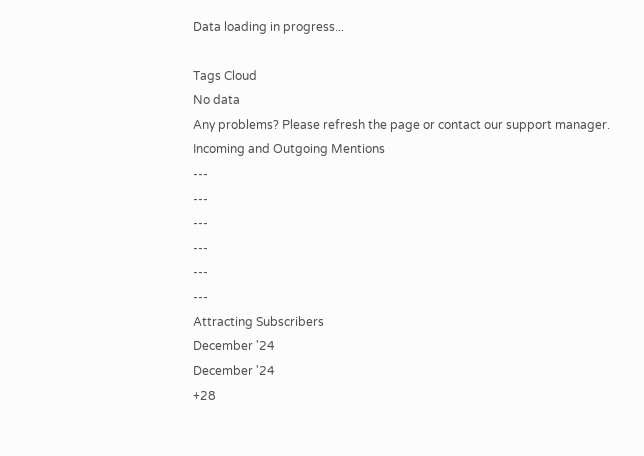Data loading in progress...

Tags Cloud
No data
Any problems? Please refresh the page or contact our support manager.
Incoming and Outgoing Mentions
---
---
---
---
---
---
Attracting Subscribers
December '24
December '24
+28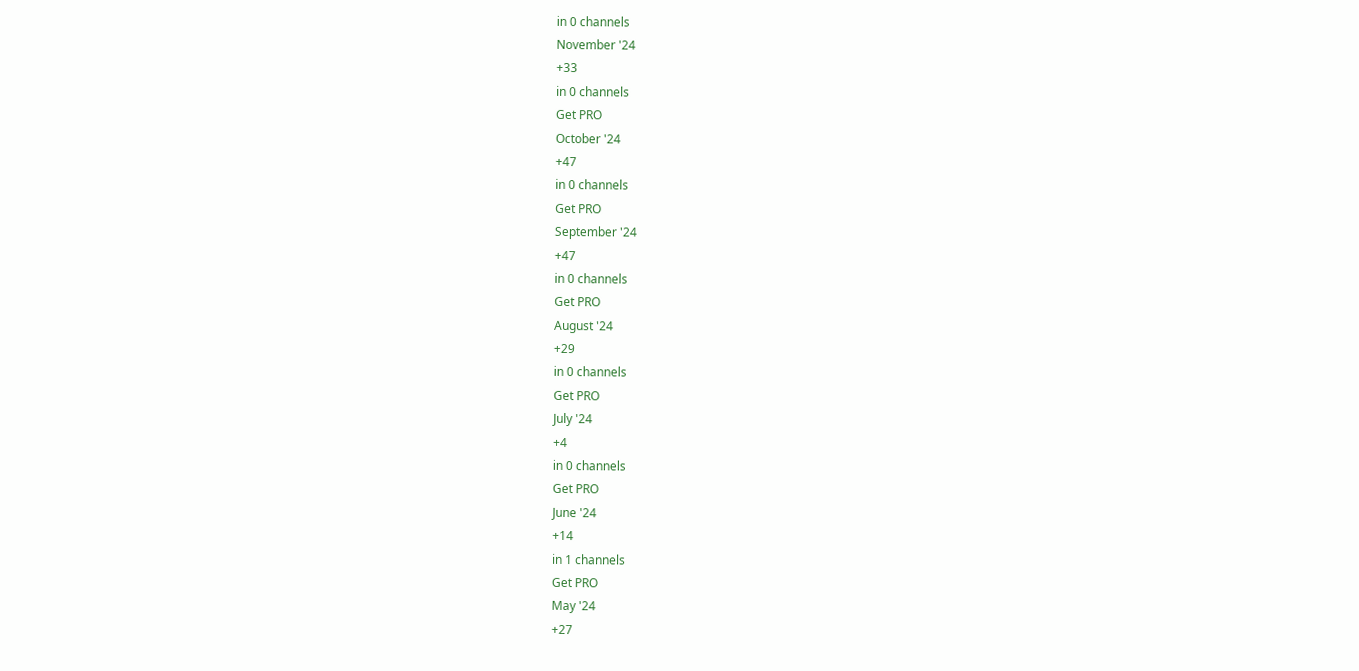in 0 channels
November '24
+33
in 0 channels
Get PRO
October '24
+47
in 0 channels
Get PRO
September '24
+47
in 0 channels
Get PRO
August '24
+29
in 0 channels
Get PRO
July '24
+4
in 0 channels
Get PRO
June '24
+14
in 1 channels
Get PRO
May '24
+27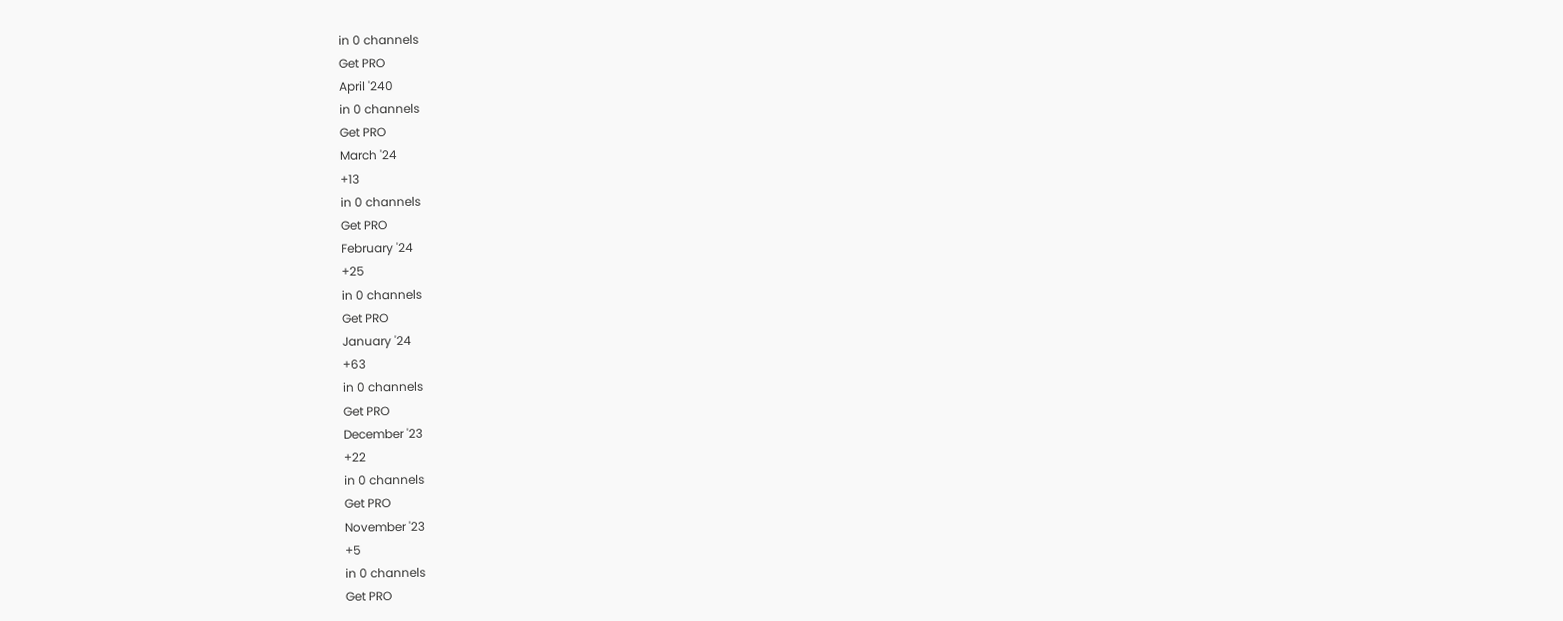in 0 channels
Get PRO
April '240
in 0 channels
Get PRO
March '24
+13
in 0 channels
Get PRO
February '24
+25
in 0 channels
Get PRO
January '24
+63
in 0 channels
Get PRO
December '23
+22
in 0 channels
Get PRO
November '23
+5
in 0 channels
Get PRO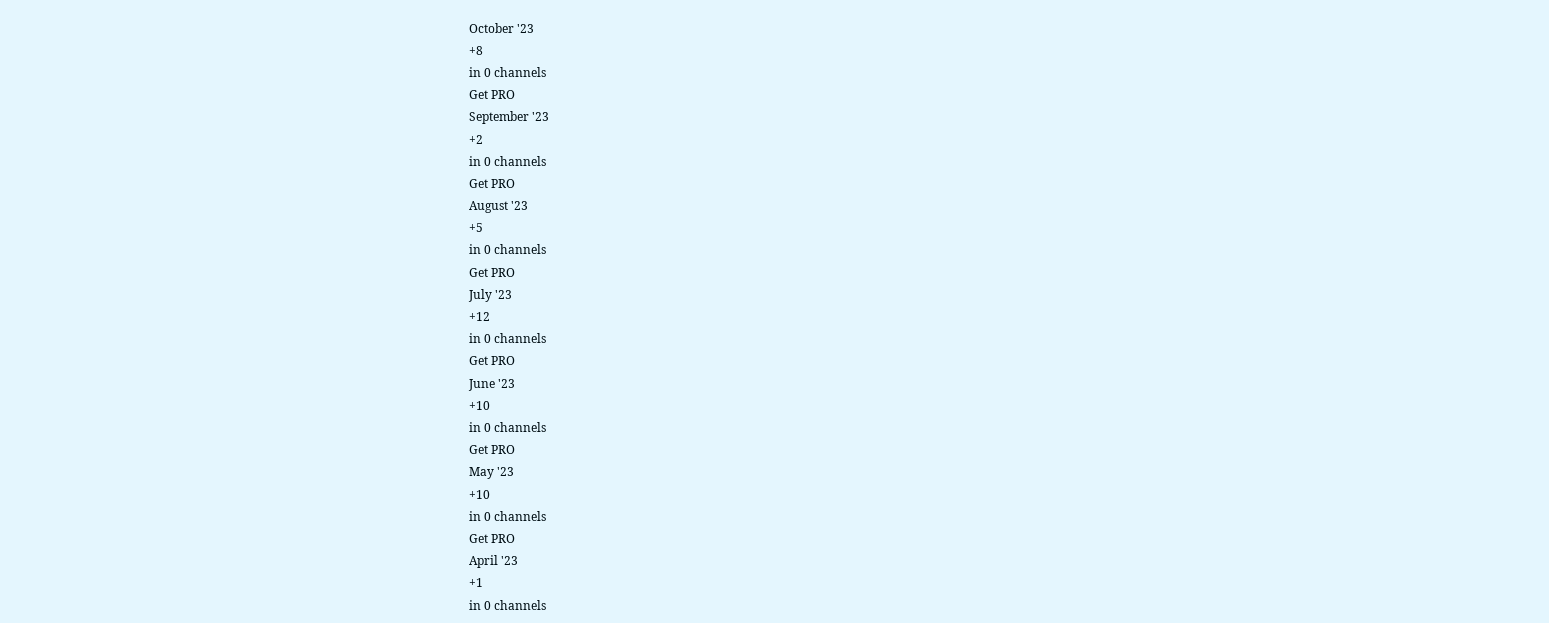October '23
+8
in 0 channels
Get PRO
September '23
+2
in 0 channels
Get PRO
August '23
+5
in 0 channels
Get PRO
July '23
+12
in 0 channels
Get PRO
June '23
+10
in 0 channels
Get PRO
May '23
+10
in 0 channels
Get PRO
April '23
+1
in 0 channels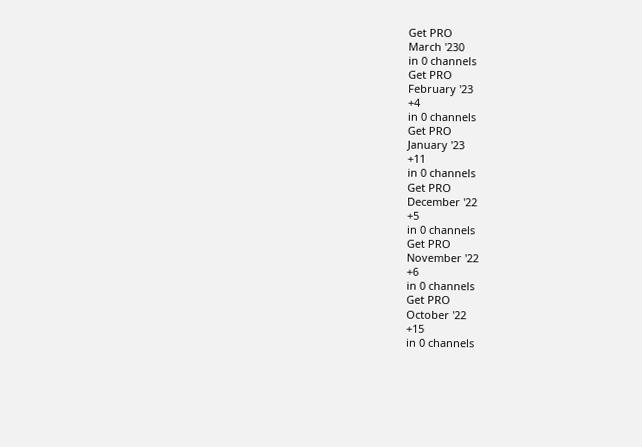Get PRO
March '230
in 0 channels
Get PRO
February '23
+4
in 0 channels
Get PRO
January '23
+11
in 0 channels
Get PRO
December '22
+5
in 0 channels
Get PRO
November '22
+6
in 0 channels
Get PRO
October '22
+15
in 0 channels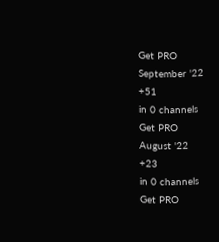Get PRO
September '22
+51
in 0 channels
Get PRO
August '22
+23
in 0 channels
Get PRO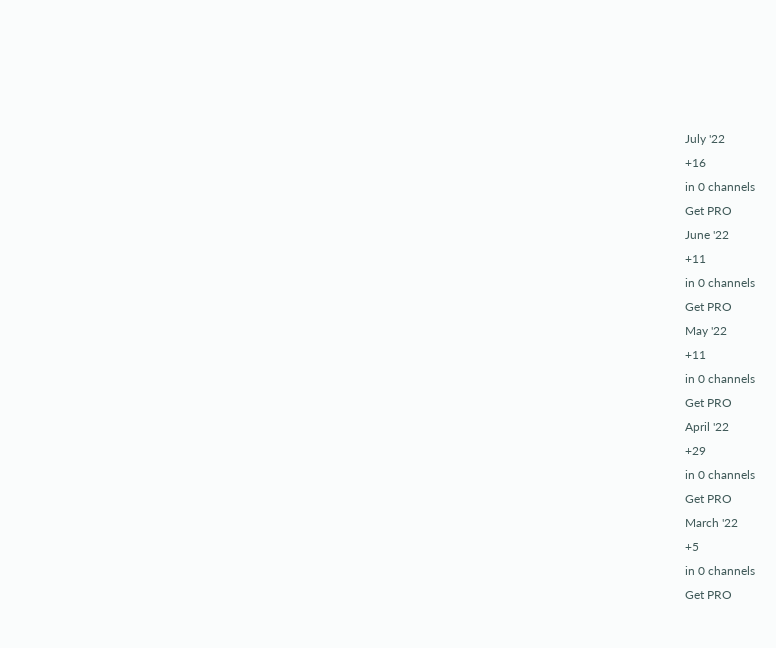July '22
+16
in 0 channels
Get PRO
June '22
+11
in 0 channels
Get PRO
May '22
+11
in 0 channels
Get PRO
April '22
+29
in 0 channels
Get PRO
March '22
+5
in 0 channels
Get PRO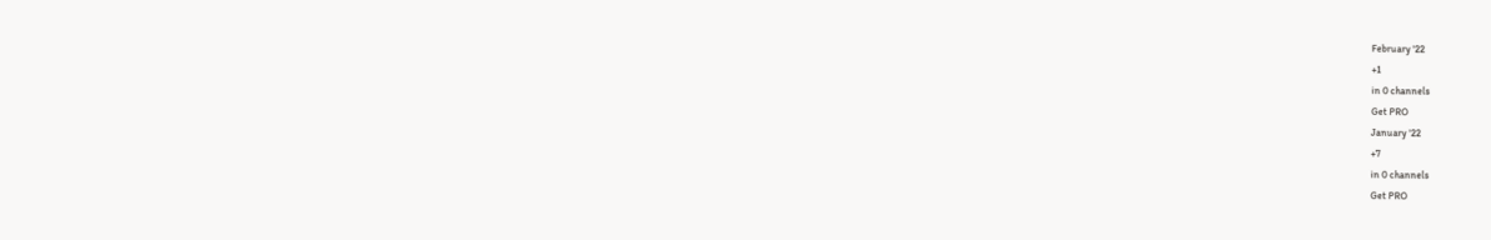February '22
+1
in 0 channels
Get PRO
January '22
+7
in 0 channels
Get PRO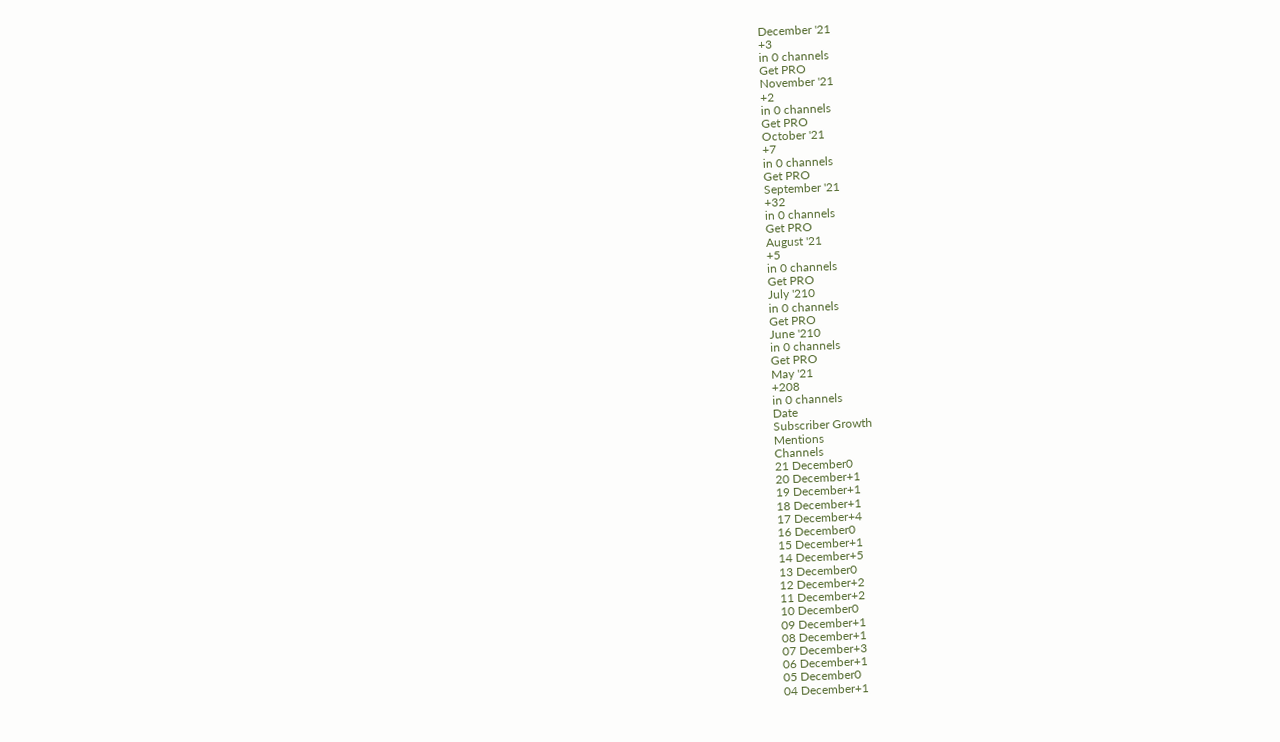December '21
+3
in 0 channels
Get PRO
November '21
+2
in 0 channels
Get PRO
October '21
+7
in 0 channels
Get PRO
September '21
+32
in 0 channels
Get PRO
August '21
+5
in 0 channels
Get PRO
July '210
in 0 channels
Get PRO
June '210
in 0 channels
Get PRO
May '21
+208
in 0 channels
Date
Subscriber Growth
Mentions
Channels
21 December0
20 December+1
19 December+1
18 December+1
17 December+4
16 December0
15 December+1
14 December+5
13 December0
12 December+2
11 December+2
10 December0
09 December+1
08 December+1
07 December+3
06 December+1
05 December0
04 December+1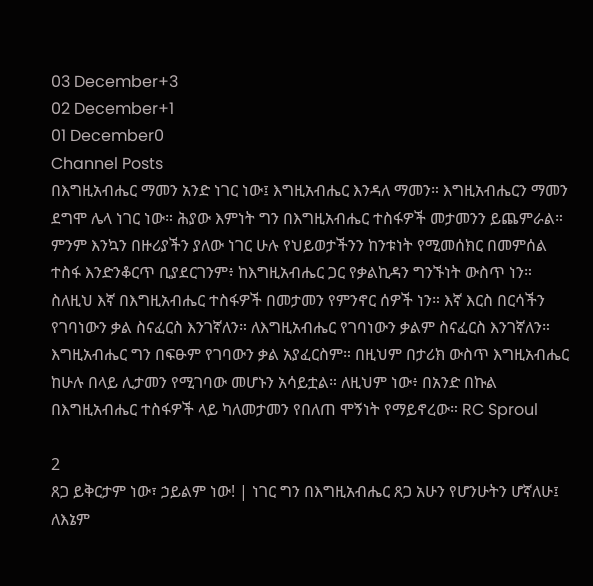03 December+3
02 December+1
01 December0
Channel Posts
በእግዚአብሔር ማመን አንድ ነገር ነው፤ እግዚአብሔር እንዳለ ማመን። እግዚአብሔርን ማመን ደግሞ ሌላ ነገር ነው። ሕያው እምነት ግን በእግዚአብሔር ተስፋዎች መታመንን ይጨምራል። ምንም እንኳን በዙሪያችን ያለው ነገር ሁሉ የህይወታችንን ከንቱነት የሚመሰክር በመምሰል ተስፋ እንድንቆርጥ ቢያደርገንም፥ ከእግዚአብሔር ጋር የቃልኪዳን ግንኙነት ውስጥ ነን። ስለዚህ እኛ በእግዚአብሔር ተስፋዎች በመታመን የምንኖር ሰዎች ነን። እኛ እርስ በርሳችን የገባነውን ቃል ስናፈርስ እንገኛለን። ለእግዚአብሔር የገባነውን ቃልም ስናፈርስ እንገኛለን። እግዚአብሔር ግን በፍፁም የገባውን ቃል አያፈርስም። በዚህም በታሪክ ውስጥ እግዚአብሔር ከሁሉ በላይ ሊታመን የሚገባው መሆኑን አሳይቷል። ለዚህም ነው፥ በአንድ በኩል በእግዚአብሔር ተስፋዎች ላይ ካለመታመን የበለጠ ሞኝነት የማይኖረው። RC Sproul

2
ጸጋ ይቅርታም ነው፣ ኃይልም ነው! | ነገር ግን በእግዚአብሔር ጸጋ አሁን የሆንሁትን ሆኛለሁ፤ ለእኔም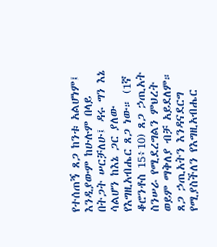የተሰጠኝ ጸጋ ከንቱ አልሆነም፤ እንዲያውም ከሁሉም በላይ በትጋት ሠርቻለሁ፤ ዳሩ ግን እኔ ሳልሆን ከእኔ ጋር ያለው የእግዚአብሔር ጸጋ ነው። (1ኛ ቆሮንቶስ 15፥10) ጸጋ ኃጢአት ስንሠራ የሚደረግልን ምህረት ወይም ማቅለያ ብቻ አይደለም። ጸጋ ኃጢአትን እንዳናደርግ የሚያስችለን የእግዚአብሔር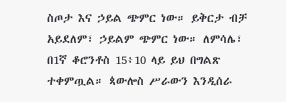ስጦታ እና ኃይል ጭምር ነው። ይቅርታ ብቻ አይደለም፣ ኃይልም ጭምር ነው። ለምሳሌ፣ በ1ኛ ቆሮንቶስ 15፥10 ላይ ይህ በግልጽ ተቀምጧል። ጳውሎስ ሥራውን እንዲሰራ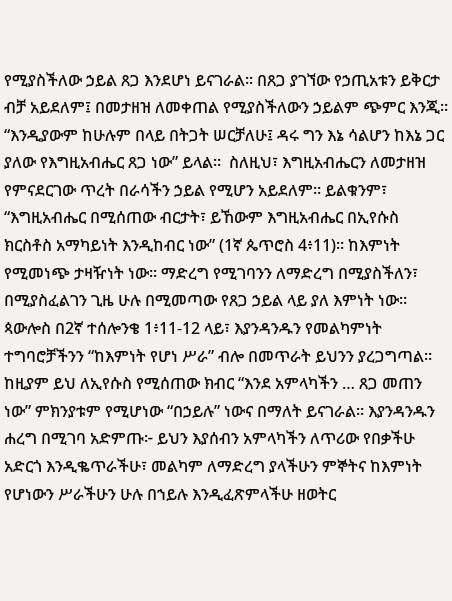የሚያስችለው ኃይል ጸጋ እንደሆነ ይናገራል። በጸጋ ያገኘው የኃጢአቱን ይቅርታ ብቻ አይደለም፤ በመታዘዝ ለመቀጠል የሚያስችለውን ኃይልም ጭምር እንጂ። “እንዲያውም ከሁሉም በላይ በትጋት ሠርቻለሁ፤ ዳሩ ግን እኔ ሳልሆን ከእኔ ጋር ያለው የእግዚአብሔር ጸጋ ነው” ይላል።  ስለዚህ፣ እግዚአብሔርን ለመታዘዝ የምናደርገው ጥረት በራሳችን ኃይል የሚሆን አይደለም። ይልቁንም፣ “እግዚአብሔር በሚሰጠው ብርታት፣ ይኸውም እግዚአብሔር በኢየሱስ ክርስቶስ አማካይነት እንዲከብር ነው” (1ኛ ጴጥሮስ 4፥11)። ከእምነት የሚመነጭ ታዛዥነት ነው። ማድረግ የሚገባንን ለማድረግ በሚያስችለን፣ በሚያስፈልገን ጊዜ ሁሉ በሚመጣው የጸጋ ኃይል ላይ ያለ እምነት ነው። ጳውሎስ በ2ኛ ተሰሎንቄ 1፥11-12 ላይ፣ እያንዳንዱን የመልካምነት ተግባሮቻችንን “ከእምነት የሆነ ሥራ” ብሎ በመጥራት ይህንን ያረጋግጣል። ከዚያም ይህ ለኢየሱስ የሚሰጠው ክብር “እንደ አምላካችን … ጸጋ መጠን ነው” ምክንያቱም የሚሆነው “በኃይሉ” ነውና በማለት ይናገራል። እያንዳንዱን ሐረግ በሚገባ አድምጡ፦ ይህን እያሰብን አምላካችን ለጥሪው የበቃችሁ አድርጎ እንዲቈጥራችሁ፣ መልካም ለማድረግ ያላችሁን ምኞትና ከእምነት የሆነውን ሥራችሁን ሁሉ በኀይሉ እንዲፈጽምላችሁ ዘወትር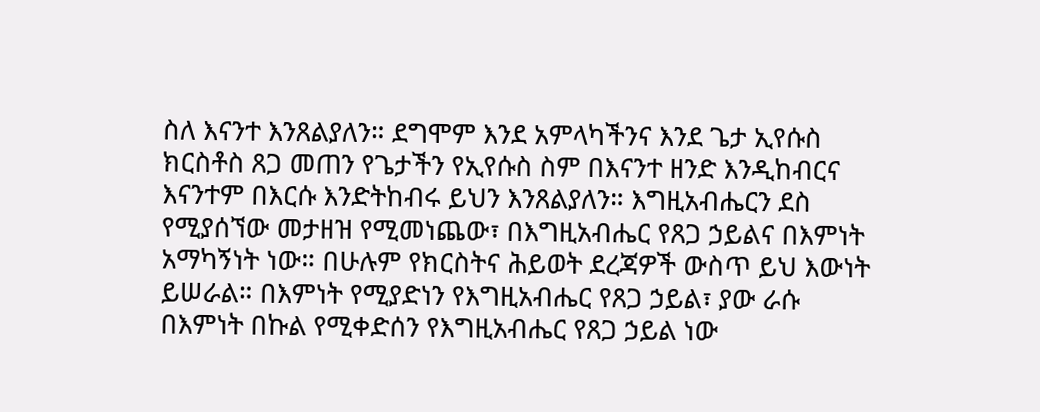ስለ እናንተ እንጸልያለን። ደግሞም እንደ አምላካችንና እንደ ጌታ ኢየሱስ ክርስቶስ ጸጋ መጠን የጌታችን የኢየሱስ ስም በእናንተ ዘንድ እንዲከብርና እናንተም በእርሱ እንድትከብሩ ይህን እንጸልያለን። እግዚአብሔርን ደስ የሚያሰኘው መታዘዝ የሚመነጨው፣ በእግዚአብሔር የጸጋ ኃይልና በእምነት አማካኝነት ነው። በሁሉም የክርስትና ሕይወት ደረጃዎች ውስጥ ይህ እውነት ይሠራል። በእምነት የሚያድነን የእግዚአብሔር የጸጋ ኃይል፣ ያው ራሱ በእምነት በኩል የሚቀድሰን የእግዚአብሔር የጸጋ ኃይል ነው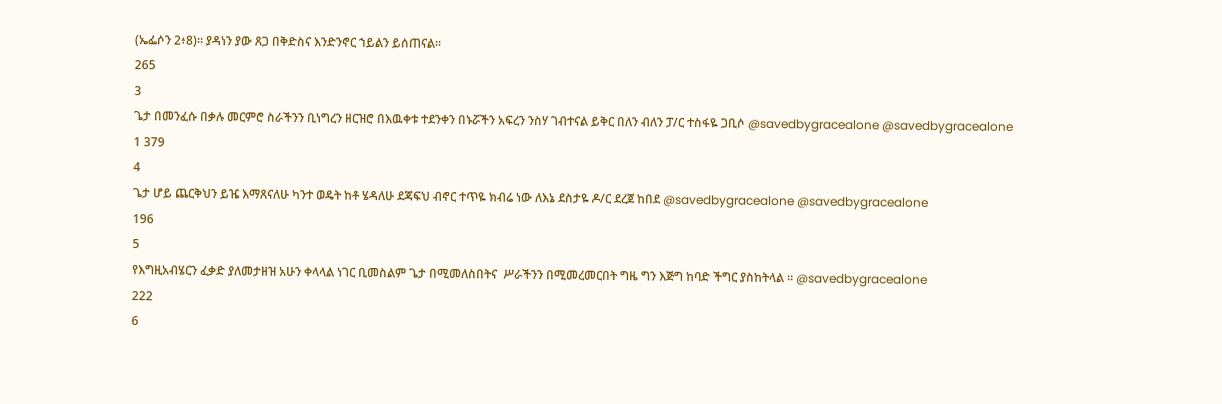(ኤፌሶን 2፥8)። ያዳነን ያው ጸጋ በቅድስና እንድንኖር ኀይልን ይሰጠናል።
265
3
ጌታ በመንፈሱ በቃሉ መርምሮ ስራችንን ቢነግረን ዘርዝሮ በእዉቀቱ ተደንቀን በኑሯችን አፍረን ንስሃ ገብተናል ይቅር በለን ብለን ፓ/ር ተስፋዬ ጋቢሶ @savedbygracealone @savedbygracealone
1 379
4
ጌታ ሆይ ጨርቅህን ይዤ እማጸናለሁ ካንተ ወዴት ከቶ ሄዳለሁ ደጃፍህ ብኖር ተጥዬ ክብሬ ነው ለእኔ ደስታዬ ዶ/ር ደረጀ ከበደ @savedbygracealone @savedbygracealone
196
5
የእግዚአብሄርን ፈቃድ ያለመታዘዝ አሁን ቀላላል ነገር ቢመስልም ጌታ በሚመለስበትና  ሥራችንን በሚመረመርበት ግዜ ግን እጅግ ከባድ ችግር ያስከትላል ። @savedbygracealone
222
6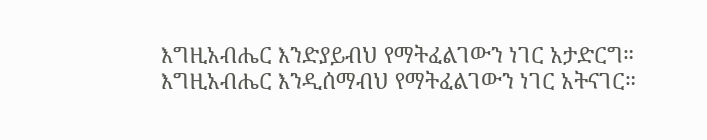እግዚአብሔር እንድያይብህ የማትፈልገውን ነገር አታድርግ። እግዚአብሔር እንዲሰማብህ የማትፈልገውን ነገር አትናገር።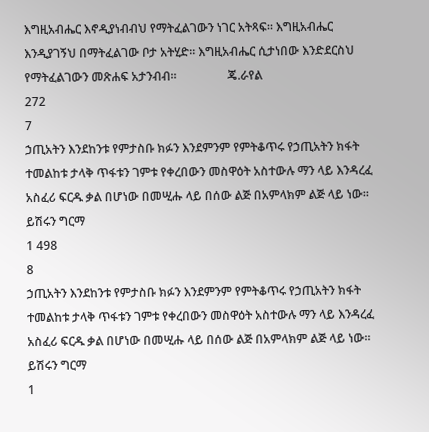እግዚአብሔር እኖዲያነብብህ የማትፈልገውን ነገር አትጻፍ። እግዚአብሔር እንዲያገኝህ በማትፈልገው ቦታ አትሂድ። እግዚአብሔር ሲታነበው እንድደርስህ የማትፈልገውን መጽሐፍ አታንብብ።                 ጄ.ራየል
272
7
ኃጢአትን እንደከንቱ የምታስቡ ክፉን እንደምንም የምትቆጥሩ የኃጢአትን ክፋት ተመልከቱ ታላቅ ጥፋቱን ገምቱ የቀረበውን መስዋዕት አስተውሉ ማን ላይ እንዳረፈ አስፈሪ ፍርዱ ቃል በሆነው በመሢሑ ላይ በሰው ልጅ በአምላክም ልጅ ላይ ነው። ይሽሩን ግርማ
1 498
8
ኃጢአትን እንደከንቱ የምታስቡ ክፉን እንደምንም የምትቆጥሩ የኃጢአትን ክፋት ተመልከቱ ታላቅ ጥፋቱን ገምቱ የቀረበውን መስዋዕት አስተውሉ ማን ላይ እንዳረፈ አስፈሪ ፍርዱ ቃል በሆነው በመሢሑ ላይ በሰው ልጅ በአምላክም ልጅ ላይ ነው። ይሽሩን ግርማ
1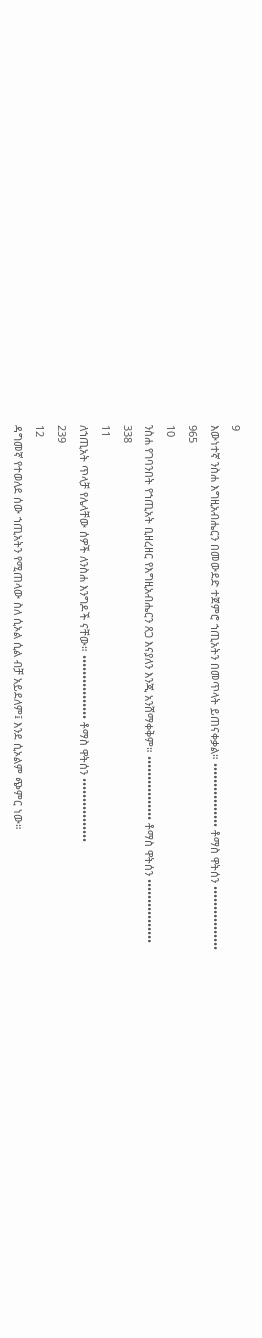9
እውነተኛ ንስሐ እግዚአብሔርን በመውደድ ተጀምሮ ኀጢአትን በመጥላት ይጠናቀቃል። •••••••••••••••• ቶማስ ዋትሰን ••••••••••••••••
965
10
ንስሐ የገባንበት የኀጢአት ቢዘረዘር የእግዚአብሔርን ጸጋ እናያለን እንጂ አንሸማቀቅም። •••••••••••••••• ቶማስ ዋትሰን ••••••••••••••••
338
11
ለኀጢአት ጥላቻ የሌላቸው ሰዎች ለንስሐ እንግዶች ናቸው። •••••••••••••••• ቶማስ ዋትሰን ••••••••••••••••
239
12
ዳግመኛ የተወለደ ሰው ኀጢአትን የሚጠላው ስለ ሲኦል ሲል ብቻ አይደለም፤ እንደ ሲኦልም ጭምር ነው።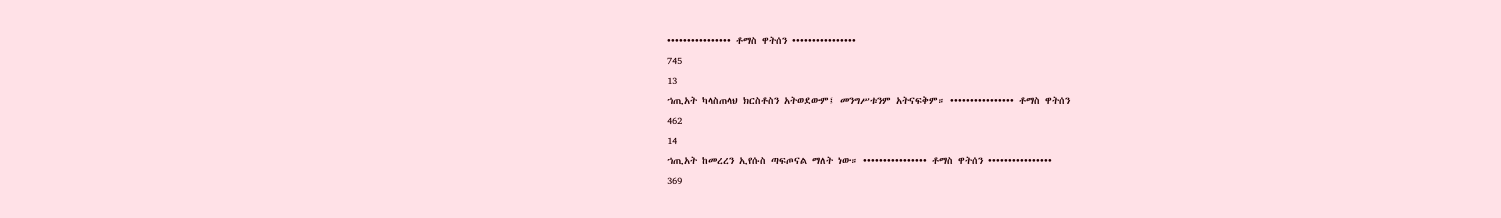•••••••••••••••• ቶማስ ዋትሰን ••••••••••••••••
745
13
ኀጢአት ካላስጠላህ ክርስቶስን አትወደውም፤ መንግሥቱንም አትናፍቅም። •••••••••••••••• ቶማስ ዋትሰን
462
14
ኀጢአት ከመረረን ኢየሱስ ጣፍጦናል ማለት ነው። •••••••••••••••• ቶማስ ዋትሰን ••••••••••••••••
369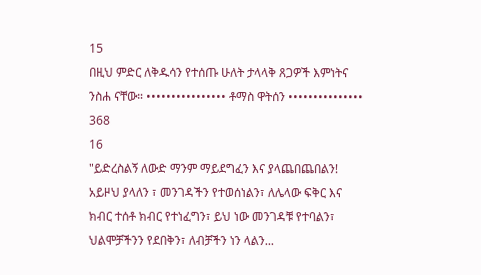15
በዚህ ምድር ለቅዱሳን የተሰጡ ሁለት ታላላቅ ጸጋዎች እምነትና ንስሐ ናቸው። •••••••••••••••• ቶማስ ዋትሰን •••••••••••••••
368
16
"ይድረስልኝ ለውድ ማንም ማይደግፈን እና ያላጨበጨበልን! አይዞህ ያላለን ፣ መንገዳችን የተወሰነልን፣ ለሌላው ፍቅር እና ክብር ተሰቶ ክብር የተነፈግን፣ ይህ ነው መንገዳቹ የተባልን፣ ህልሞቻችንን የደበቅን፣ ለብቻችን ነን ላልን...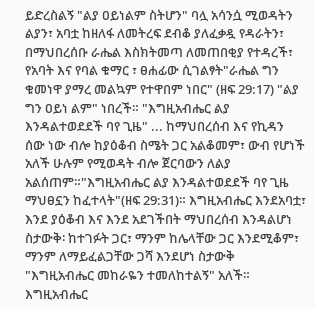ይድረስልኝ "ልያ ዐይነልም ስትሆን" ባሏ አሳንሷ ሚወዳትን ልያን፣ አባቷ ከዘለፋ ለመትረፍ ደብቆ ያለፈቃዷ የዳራትን፣ በማህበረሰቡ ራሔል እስክትመጣ ለመጠበቂያ የተዳረች፣ የአባት እና የባል ቁማር ፣ ፀሐፊው ሲገልፃት"ራሔል ግን ቁመነዋ ያማረ መልኳም የተዋበም ነበር" (ዘፍ 29:17) "ልያ ግን ዐይነ ልም" ነበረች። "እግዚአብሔር ልያ እንዳልተወደደች ባየ ጊዜ" ... ከማህበረሰብ እና የኪዳን ሰው ነው ብሎ ከያዕቆብ ስሜት ጋር አልቆመም፣ ውብ የሆነች አለች ሁሉም የሚወዳት ብሎ ጀርባውን ለልያ አልሰጠም።"እግዚአብሔር ልያ እንዳልተወደደች ባየ ጊዜ ማህፀኗን ከፈተላት"(ዘፍ 29:31)። እግዚአብሔር እንደአባቷ፣ እንደ ያዕቆብ እና እንደ አደገችበት ማህበረሰብ እንዳልሆነ ስታውቅ፡ ከተገፉት ጋር፣ ማንም ከሌላቸው ጋር እንደሚቆም፣ ማንም ለማይፈልጋቸው ጋሻ እንደሆነ ስታውቅ "እግዚአብሔር መከራዬን ተመለከተልኝ" አለች። እግዚአብሔር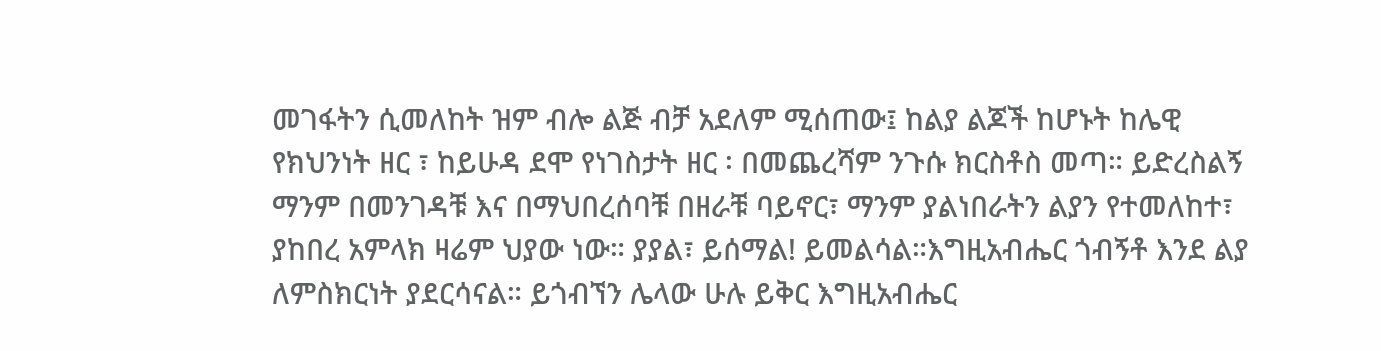መገፋትን ሲመለከት ዝም ብሎ ልጅ ብቻ አደለም ሚሰጠው፤ ከልያ ልጆች ከሆኑት ከሌዊ የክህንነት ዘር ፣ ከይሁዳ ደሞ የነገስታት ዘር ፡ በመጨረሻም ንጉሱ ክርስቶስ መጣ። ይድረስልኝ ማንም በመንገዳቹ እና በማህበረሰባቹ በዘራቹ ባይኖር፣ ማንም ያልነበራትን ልያን የተመለከተ፣ ያከበረ አምላክ ዛሬም ህያው ነው። ያያል፣ ይሰማል! ይመልሳል።እግዚአብሔር ጎብኝቶ እንደ ልያ ለምስክርነት ያደርሳናል። ይጎብኘን ሌላው ሁሉ ይቅር እግዚአብሔር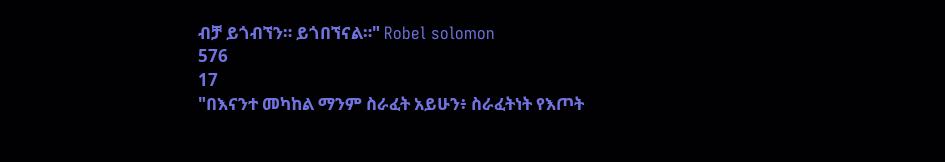ብቻ ይጎብኘን። ይጎበኘናል።" Robel solomon
576
17
"በእናንተ መካከል ማንም ስራፈት አይሁን፥ ስራፈትነት የእጦት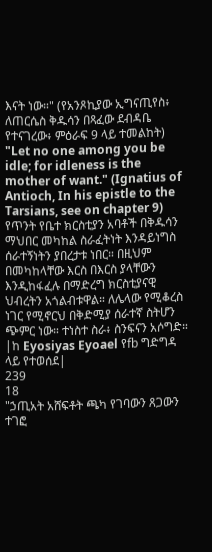እናት ነው።" (የአንጾኪያው ኢግናጢየስ፥ ለጠርሴስ ቅዱሳን በጻፈው ደብዳቤ የተናገረው፥ ምዕራፍ 9 ላይ ተመልከት) "Let no one among you be idle; for idleness is the mother of want." (Ignatius of Antioch, In his epistle to the Tarsians, see on chapter 9) የጥንት የቤተ ክርስቲያን አባቶች በቅዱሳን ማህበር መካከል ስራፈትነት እንዳይነግስ ሰራተኝነትን ያበረታቱ ነበር። በዚህም በመካከላቸው እርስ በእርስ ያላቸውን እንዲከፋፈሉ በማድረግ ክርስቲያናዊ ህብረትን አጎልብቱዋል። ለሌላው የሚቆረስ ነገር የሚኖርህ በቅድሚያ ሰራተኛ ስትሆን ጭምር ነው። ተነስተ ስራ፥ ስንፍናን አሶግድ። |ከ Eyosiyas Eyoael የfb ግድግዳ ላይ የተወሰደ|
239
18
"ኃጢአት አሸፍቶት ጫካ የገባውን ጸጋውን ተገፎ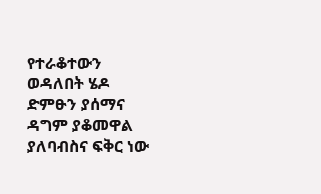የተራቆተውን ወዳለበት ሄዶ ድምፁን ያሰማና ዳግም ያቆመዋል ያለባብስና ፍቅር ነው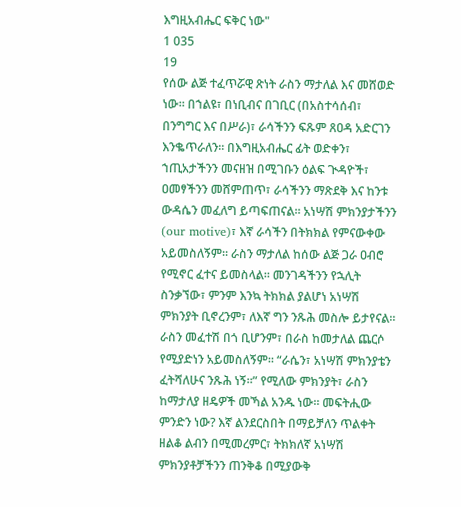እግዚአብሔር ፍቅር ነው"
1 035
19
የሰው ልጅ ተፈጥሯዊ ጽነት ራስን ማታለል እና መሸወድ ነው። በኀልዩ፣ በነቢብና በገቢር (በአስተሳሰብ፣ በንግግር እና በሥራ)፣ ራሳችንን ፍጹም ጸዐዳ አድርገን እንቈጥራለን። በእግዚአብሔር ፊት ወድቀን፣ ኀጢአታችንን መናዘዝ በሚገቡን ዕልፍ ጒዳዮች፣ ዐመፃችንን መሸምጠጥ፣ ራሳችንን ማጽደቅ እና ከንቱ ውዳሴን መፈለግ ይጣፍጠናል። አነሣሽ ምክንያታችንን (our motive)፣ እኛ ራሳችን በትክክል የምናውቀው አይመስለኝም። ራስን ማታለል ከሰው ልጅ ጋራ ዐብሮ የሚኖር ፈተና ይመስላል። መንገዳችንን የኋሊት ስንቃኘው፣ ምንም እንኳ ትክክል ያልሆነ አነሣሽ ምክንያት ቢኖረንም፣ ለእኛ ግን ንጹሕ መስሎ ይታየናል። ራስን መፈተሽ በጎ ቢሆንም፣ በራስ ከመታለል ጨርሶ የሚያድነን አይመስለኝም። “ራሴን፣ አነሣሽ ምክንያቴን ፈትሻለሁና ንጹሕ ነኝ።” የሚለው ምክንያት፣ ራስን ከማታለያ ዘዴዎች መኻል አንዱ ነው። መፍትሒው ምንድን ነው? እኛ ልንደርስበት በማይቻለን ጥልቀት ዘልቆ ልብን በሚመረምር፣ ትክክለኛ አነሣሽ ምክንያቶቻችንን ጠንቅቆ በሚያውቅ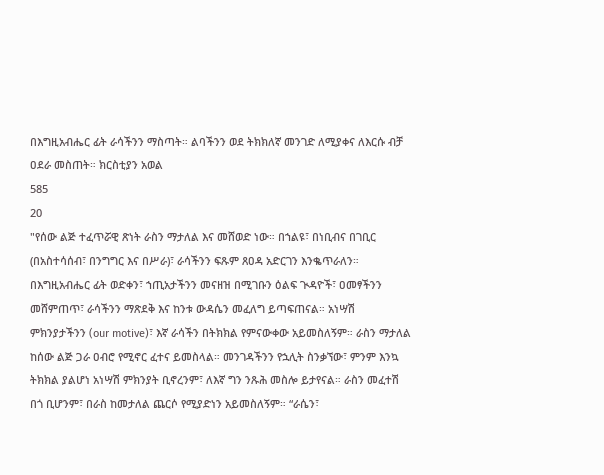በእግዚአብሔር ፊት ራሳችንን ማስጣት። ልባችንን ወደ ትክክለኛ መንገድ ለሚያቀና ለእርሱ ብቻ ዐደራ መስጠት። ክርስቲያን አወል
585
20
"የሰው ልጅ ተፈጥሯዊ ጽነት ራስን ማታለል እና መሸወድ ነው። በኀልዩ፣ በነቢብና በገቢር (በአስተሳሰብ፣ በንግግር እና በሥራ)፣ ራሳችንን ፍጹም ጸዐዳ አድርገን እንቈጥራለን። በእግዚአብሔር ፊት ወድቀን፣ ኀጢአታችንን መናዘዝ በሚገቡን ዕልፍ ጒዳዮች፣ ዐመፃችንን መሸምጠጥ፣ ራሳችንን ማጽደቅ እና ከንቱ ውዳሴን መፈለግ ይጣፍጠናል። አነሣሽ ምክንያታችንን (our motive)፣ እኛ ራሳችን በትክክል የምናውቀው አይመስለኝም። ራስን ማታለል ከሰው ልጅ ጋራ ዐብሮ የሚኖር ፈተና ይመስላል። መንገዳችንን የኋሊት ስንቃኘው፣ ምንም እንኳ ትክክል ያልሆነ አነሣሽ ምክንያት ቢኖረንም፣ ለእኛ ግን ንጹሕ መስሎ ይታየናል። ራስን መፈተሽ በጎ ቢሆንም፣ በራስ ከመታለል ጨርሶ የሚያድነን አይመስለኝም። “ራሴን፣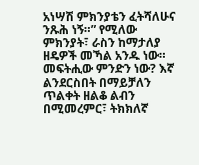አነሣሽ ምክንያቴን ፈትሻለሁና ንጹሕ ነኝ።” የሚለው ምክንያት፣ ራስን ከማታለያ ዘዴዎች መኻል አንዱ ነው። መፍትሒው ምንድን ነው? እኛ ልንደርስበት በማይቻለን ጥልቀት ዘልቆ ልብን በሚመረምር፣ ትክክለኛ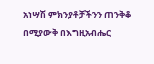አነሣሽ ምክንያቶቻችንን ጠንቅቆ በሚያውቅ በእግዚአብሔር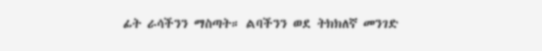ፊት ራሳችንን ማስጣት። ልባችንን ወደ ትክክለኛ መንገድ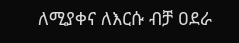ለሚያቀና ለእርሱ ብቻ ዐደራ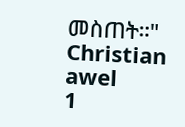መስጠት።" Christian awel
1